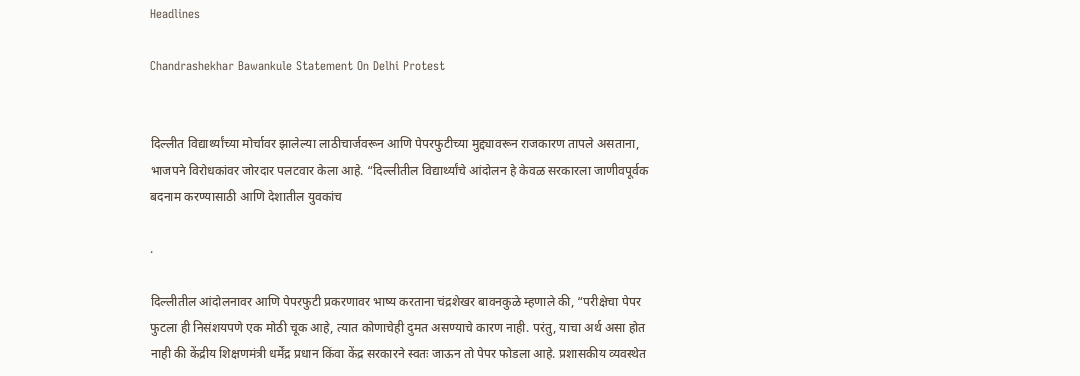Headlines

Chandrashekhar Bawankule Statement On Delhi Protest


दिल्लीत विद्यार्थ्यांच्या मोर्चावर झालेल्या लाठीचार्जवरून आणि पेपरफुटीच्या मुद्द्यावरून राजकारण तापले असताना, भाजपने विरोधकांवर जोरदार पलटवार केला आहे. “दिल्लीतील विद्यार्थ्यांचे आंदोलन हे केवळ सरकारला जाणीवपूर्वक बदनाम करण्यासाठी आणि देशातील युवकांच

.

दिल्लीतील आंदोलनावर आणि पेपरफुटी प्रकरणावर भाष्य करताना चंद्रशेखर बावनकुळे म्हणाले की, “परीक्षेचा पेपर फुटला ही निसंशयपणे एक मोठी चूक आहे, त्यात कोणाचेही दुमत असण्याचे कारण नाही. परंतु, याचा अर्थ असा होत नाही की केंद्रीय शिक्षणमंत्री धर्मेंद्र प्रधान किंवा केंद्र सरकारने स्वतः जाऊन तो पेपर फोडला आहे. प्रशासकीय व्यवस्थेत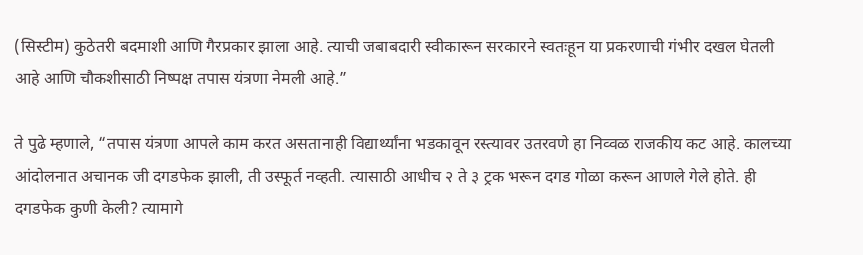(सिस्टीम) कुठेतरी बदमाशी आणि गैरप्रकार झाला आहे. त्याची जबाबदारी स्वीकारून सरकारने स्वतःहून या प्रकरणाची गंभीर दखल घेतली आहे आणि चौकशीसाठी निष्पक्ष तपास यंत्रणा नेमली आहे.”

ते पुढे म्हणाले, “तपास यंत्रणा आपले काम करत असतानाही विद्यार्थ्यांना भडकावून रस्त्यावर उतरवणे हा निव्वळ राजकीय कट आहे. कालच्या आंदोलनात अचानक जी दगडफेक झाली, ती उस्फूर्त नव्हती. त्यासाठी आधीच २ ते ३ ट्रक भरून दगड गोळा करून आणले गेले होते. ही दगडफेक कुणी केली? त्यामागे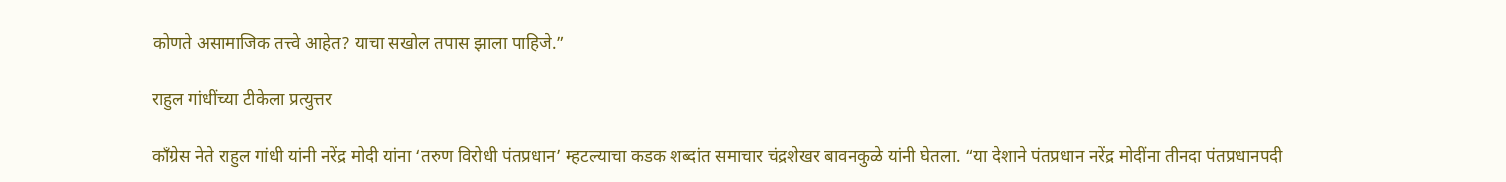कोणते असामाजिक तत्त्वे आहेत? याचा सखोल तपास झाला पाहिजे.”

राहुल गांधींच्या टीकेला प्रत्युत्तर

काँग्रेस नेते राहुल गांधी यांनी नरेंद्र मोदी यांना ‘तरुण विरोधी पंतप्रधान’ म्हटल्याचा कडक शब्दांत समाचार चंद्रशेखर बावनकुळे यांनी घेतला. “या देशाने पंतप्रधान नरेंद्र मोदींना तीनदा पंतप्रधानपदी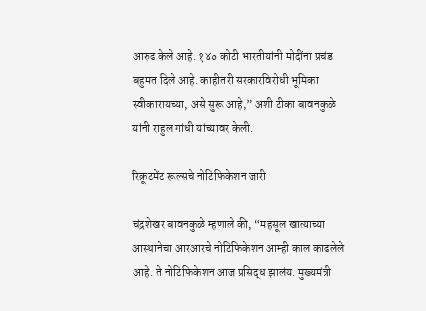आरुढ केले आहे. १४० कोटी भारतीयांनी मोदींना प्रचंड बहुमत दिले आहे. काहीतरी सरकारविरोधी भूमिका स्वीकारायच्या, असे सुरू आहे,” अशी टीका बावनकुळे यांनी राहुल गांधी यांच्यावर केली.

रिक्रूटमेंट रूल्सचे नोटिफिकेशन जारी

चंद्रशेखर बावनकुळे म्हणाले की, “महसूल खात्याच्या आस्थानेचा आरआरचे नोटिफिकेशन आम्ही काल काढलेले आहे. ते नोटिफिकेशन आज प्रसिद्ध झालंय. मुख्यमंत्री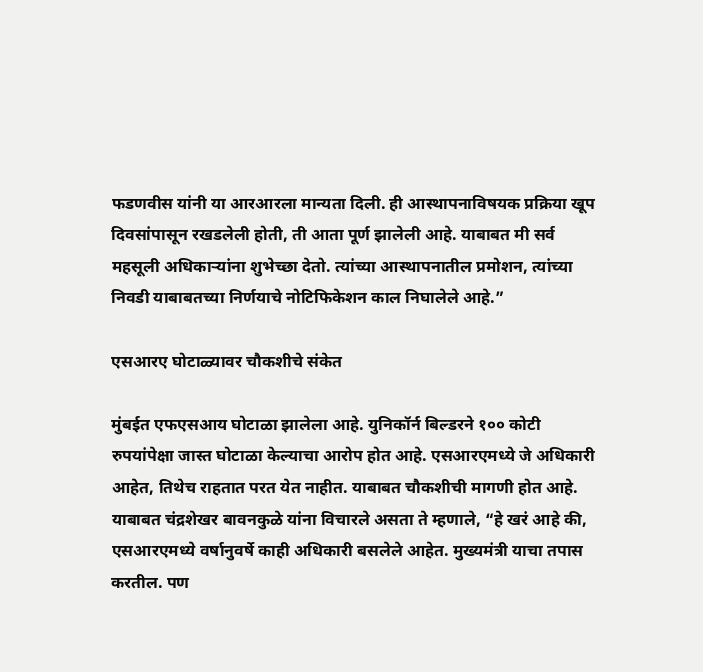फडणवीस यांनी या आरआरला मान्यता दिली. ही आस्थापनाविषयक प्रक्रिया खूप दिवसांपासून रखडलेली होती, ती आता पूर्ण झालेली आहे. याबाबत मी सर्व महसूली अधिकाऱ्यांना शुभेच्छा देतो. त्यांच्या आस्थापनातील प्रमोशन, त्यांच्या निवडी याबाबतच्या निर्णयाचे नोटिफिकेशन काल निघालेले आहे.”

एसआरए घोटाळ्यावर चौकशीचे संकेत

मुंबईत एफएसआय घोटाळा झालेला आहे. युनिकॉर्न बिल्डरने १०० कोटी रुपयांपेक्षा जास्त घोटाळा केल्याचा आरोप होत आहे. एसआरएमध्ये जे अधिकारी आहेत, तिथेच राहतात परत येत नाहीत. याबाबत चौकशीची मागणी होत आहे. याबाबत चंद्रशेखर बावनकुळे यांना विचारले असता ते म्हणाले, “हे खरं आहे की, एसआरएमध्ये वर्षानुवर्षे काही अधिकारी बसलेले आहेत. मुख्यमंत्री याचा तपास करतील. पण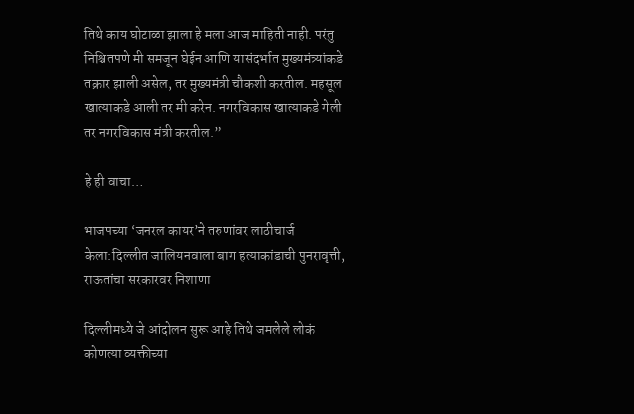तिथे काय घोटाळा झाला हे मला आज माहिती नाही. परंतु निश्चितपणे मी समजून घेईन आणि यासंदर्भात मुख्यमंत्र्यांकडे तक्रार झाली असेल, तर मुख्यमंत्री चौकशी करतील. महसूल खात्याकडे आली तर मी करेन. नगरविकास खात्याकडे गेली तर नगरविकास मंत्री करतील.”

हे ही वाचा…

भाजपच्या ‘जनरल कायर’ने तरुणांवर लाठीचार्ज केला:दिल्लीत जालियनवाला बाग हत्याकांडाची पुनरावृत्ती, राऊतांचा सरकारवर निशाणा

दिल्लीमध्ये जे आंदोलन सुरू आहे तिथे जमलेले लोकं कोणत्या व्यक्तीच्या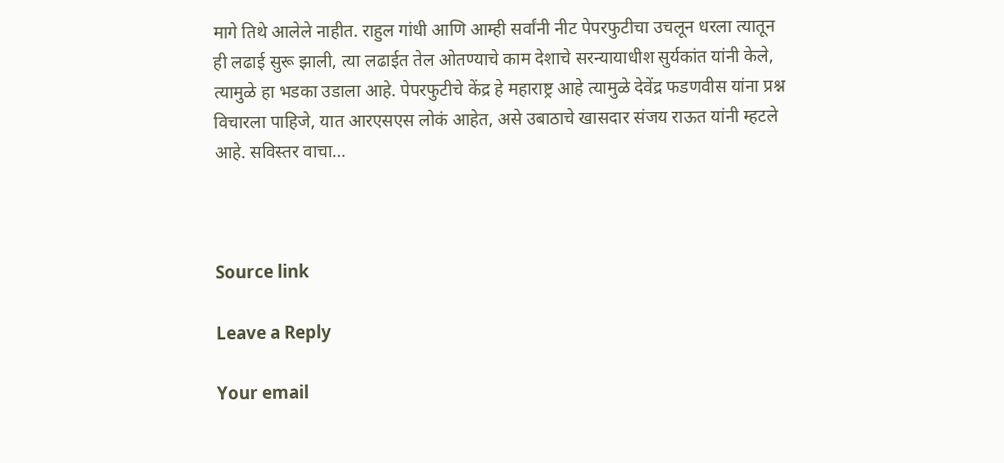मागे तिथे आलेले नाहीत. राहुल गांधी आणि आम्ही सर्वांनी नीट पेपरफुटीचा उचलून धरला त्यातून ही लढाई सुरू झाली, त्या लढाईत तेल ओतण्याचे काम देशाचे सरन्यायाधीश सुर्यकांत यांनी केले, त्यामुळे हा भडका उडाला आहे. पेपरफुटीचे केंद्र हे महाराष्ट्र आहे त्यामुळे देवेंद्र फडणवीस यांना प्रश्न विचारला पाहिजे, यात आरएसएस लोकं आहेत, असे उबाठाचे खासदार संजय राऊत यांनी म्हटले आहे. सविस्तर वाचा…



Source link

Leave a Reply

Your email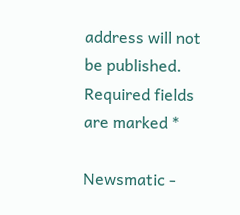address will not be published. Required fields are marked *

Newsmatic -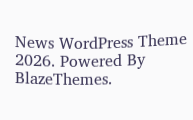News WordPress Theme 2026. Powered By BlazeThemes.